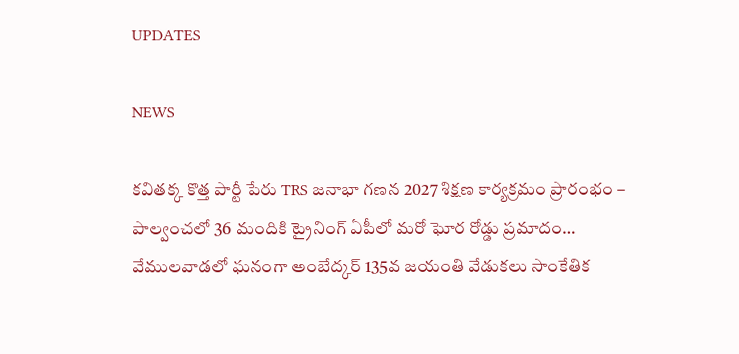UPDATES

NEWS

కవితక్క కొత్త పార్టీ పేరు TRS జనాభా గణన 2027 శిక్షణ కార్యక్రమం ప్రారంభం – పాల్వంచలో 36 మందికి ట్రైనింగ్ ఏపీలో మరో ఘోర రోడ్డు ప్రమాదం… వేములవాడలో ఘనంగా అంబేద్కర్ 135వ జయంతి వేడుకలు సాంకేతిక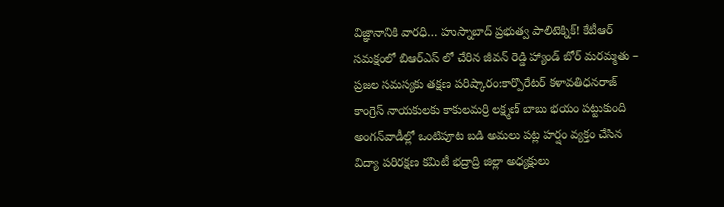విజ్ఞానానికి వారధి… హుస్నాబాద్ ప్రభుత్వ పాలిటెక్నిక్! కేటీఆర్ సమక్షంలో బిఆర్ఎస్ లో చేరిన జీవన్ రెడ్డి హ్యాండ్ బోర్ మరమ్మతు – ప్రజల సమస్యకు తక్షణ పరిష్కారం:కార్పొరేటర్ కళావతిధనరాజ్ కాంగ్రెస్ నాయకులకు కాకులమర్రి లక్ష్మణ్ బాబు భయం పట్టుకుంది అంగన్‌వాడీల్లో ఒంటిపూట బడి అమలు పట్ల హర్షం వ్యక్తం చేసిన విద్యా పరిరక్షణ కమిటీ భద్రాద్రి జిల్లా అధ్యక్షులు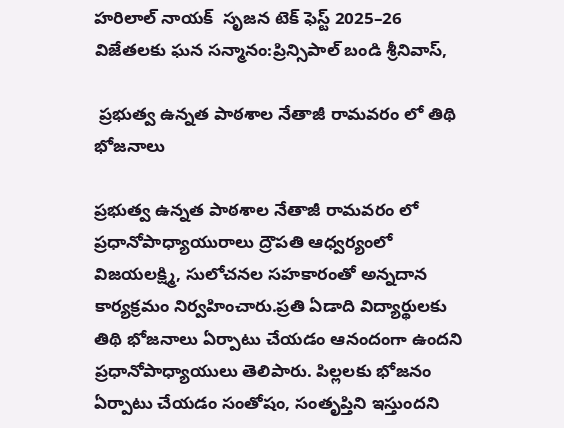హరిలాల్ నాయక్  సృజన టెక్ ఫెస్ట్ 2025–26 విజేతలకు ఘన సన్మానం:ప్రిన్సిపాల్ బండి శ్రీనివాస్,

 ప్రభుత్వ ఉన్నత పాఠశాల నేతాజీ రామవరం లో తిథి భోజనాలు

ప్రభుత్వ ఉన్నత పాఠశాల నేతాజీ రామవరం లో ప్రధానోపాధ్యాయురాలు ద్రౌపతి ఆధ్వర్యంలో విజయలక్ష్మి, సులోచనల సహకారంతో అన్నదాన కార్యక్రమం నిర్వహించారు.ప్రతి ఏడాది విద్యార్థులకు తిథి భోజనాలు ఏర్పాటు చేయడం ఆనందంగా ఉందని ప్రధానోపాధ్యాయులు తెలిపారు. పిల్లలకు భోజనం ఏర్పాటు చేయడం సంతోషం, సంతృప్తిని ఇస్తుందని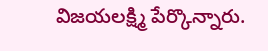విజయలక్ష్మి పేర్కొన్నారు.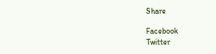Share

Facebook
Twitter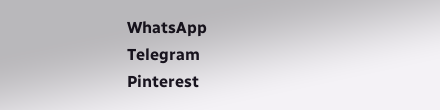WhatsApp
Telegram
Pinterest